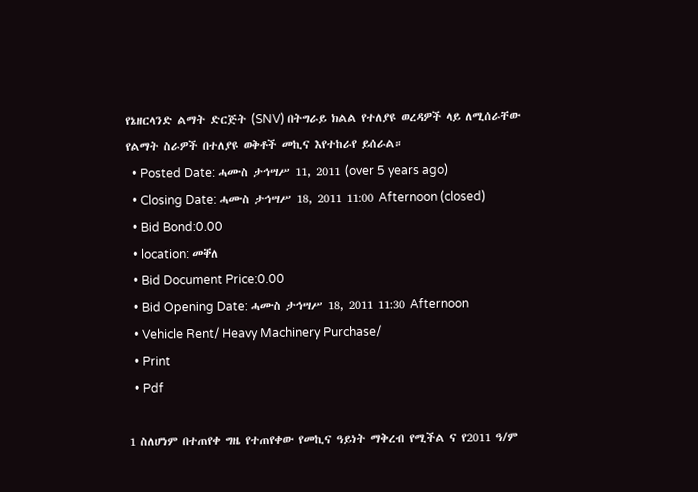የኔዘርላንድ ልማት ድርጅት (SNV) በትግራይ ክልል የተለያዩ ወረዳዎች ላይ ለሚሰራቸው የልማት ስራዎች በተለያዩ ወቅቶች መኪና እየተከራየ ይሰራል።
  • Posted Date: ሓሙስ ታኅሣሥ 11, 2011 (over 5 years ago)
  • Closing Date: ሓሙስ ታኅሣሥ 18, 2011 11:00 Afternoon (closed)
  • Bid Bond:0.00
  • location: መቐለ
  • Bid Document Price:0.00
  • Bid Opening Date: ሓሙስ ታኅሣሥ 18, 2011 11:30 Afternoon
  • Vehicle Rent/ Heavy Machinery Purchase/
  • Print
  • Pdf

1 ስለሆነም በተጠየቀ ግዜ የተጠየቀው የመኪና ዓይነት ማቅረብ የሚችል ና የ2011 ዓ/ም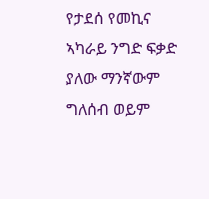የታደሰ የመኪና ኣካራይ ንግድ ፍቃድ ያለው ማንኛውም ግለሰብ ወይም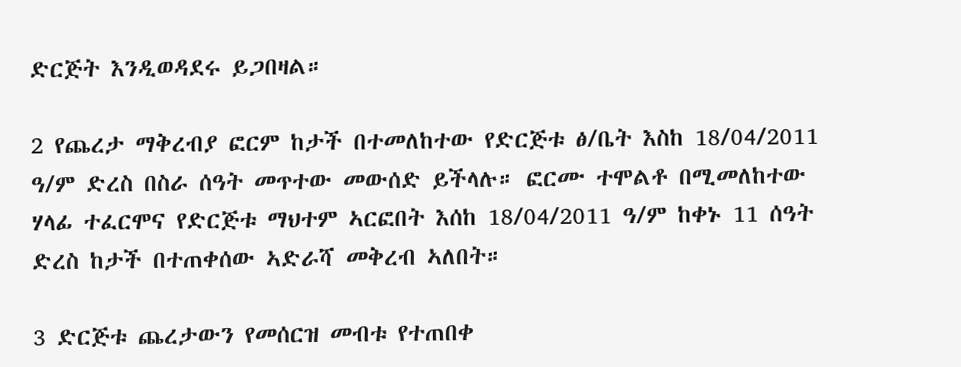ድርጅት እንዲወዳደሩ ይጋበዛል።

2 የጨረታ ማቅረብያ ፎርም ከታች በተመለከተው የድርጅቱ ፅ/ቤት እስከ 18/04/2011 ዓ/ም ድረስ በስራ ሰዓት መጥተው መውሰድ ይችላሉ። ፎርሙ ተሞልቶ በሚመለከተው ሃላፊ ተፈርሞና የድርጅቱ ማህተም ኣርፎበት እሰከ 18/04/2011 ዓ/ም ከቀኑ 11 ሰዓት ድረስ ከታች በተጠቀሰው ኣድራሻ መቅረብ ኣለበት።

3 ድርጅቱ ጨረታውን የመሰርዝ መብቱ የተጠበቀ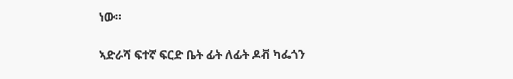ነው።

ኣድራሻ ፍተኛ ፍርድ ቤት ፊት ለፊት ዶቭ ካፌጎን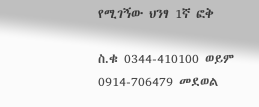የሚገኝው ህንፃ 1ኛ ፎቅ

ስ.ቁ 0344-410100 ወይም 0914-706479 መደወል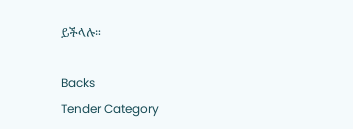ይችላሉ።

Backs
Tender Category